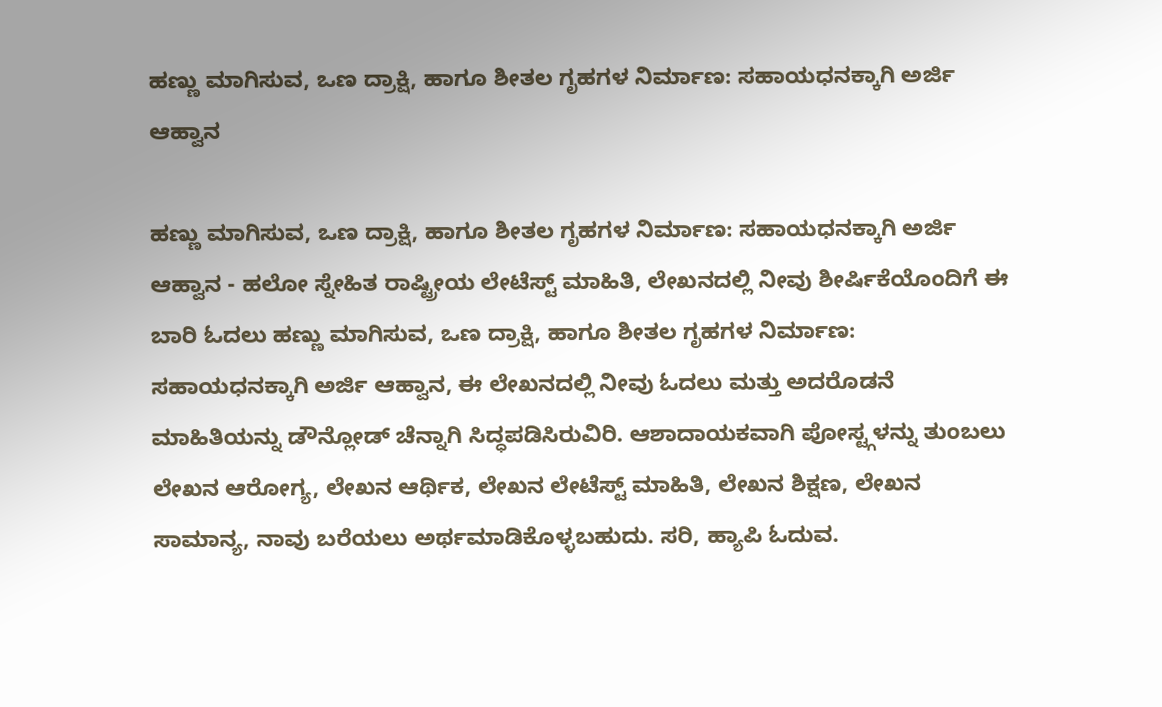ಹಣ್ಣು ಮಾಗಿಸುವ, ಒಣ ದ್ರಾಕ್ಷಿ, ಹಾಗೂ ಶೀತಲ ಗೃಹಗಳ ನಿರ್ಮಾಣ: ಸಹಾಯಧನಕ್ಕಾಗಿ ಅರ್ಜಿ ಆಹ್ವಾನ

ಹಣ್ಣು ಮಾಗಿಸುವ, ಒಣ ದ್ರಾಕ್ಷಿ, ಹಾಗೂ ಶೀತಲ ಗೃಹಗಳ ನಿರ್ಮಾಣ: ಸಹಾಯಧನಕ್ಕಾಗಿ ಅರ್ಜಿ ಆಹ್ವಾನ - ಹಲೋ ಸ್ನೇಹಿತ ರಾಷ್ಟ್ರೀಯ ಲೇಟೆಸ್ಟ್ ಮಾಹಿತಿ, ಲೇಖನದಲ್ಲಿ ನೀವು ಶೀರ್ಷಿಕೆಯೊಂದಿಗೆ ಈ ಬಾರಿ ಓದಲು ಹಣ್ಣು ಮಾಗಿಸುವ, ಒಣ ದ್ರಾಕ್ಷಿ, ಹಾಗೂ ಶೀತಲ ಗೃಹಗಳ ನಿರ್ಮಾಣ: ಸಹಾಯಧನಕ್ಕಾಗಿ ಅರ್ಜಿ ಆಹ್ವಾನ, ಈ ಲೇಖನದಲ್ಲಿ ನೀವು ಓದಲು ಮತ್ತು ಅದರೊಡನೆ ಮಾಹಿತಿಯನ್ನು ಡೌನ್ಲೋಡ್ ಚೆನ್ನಾಗಿ ಸಿದ್ಧಪಡಿಸಿರುವಿರಿ. ಆಶಾದಾಯಕವಾಗಿ ಪೋಸ್ಟ್ಗಳನ್ನು ತುಂಬಲು ಲೇಖನ ಆರೋಗ್ಯ, ಲೇಖನ ಆರ್ಥಿಕ, ಲೇಖನ ಲೇಟೆಸ್ಟ್ ಮಾಹಿತಿ, ಲೇಖನ ಶಿಕ್ಷಣ, ಲೇಖನ ಸಾಮಾನ್ಯ, ನಾವು ಬರೆಯಲು ಅರ್ಥಮಾಡಿಕೊಳ್ಳಬಹುದು. ಸರಿ, ಹ್ಯಾಪಿ ಓದುವ.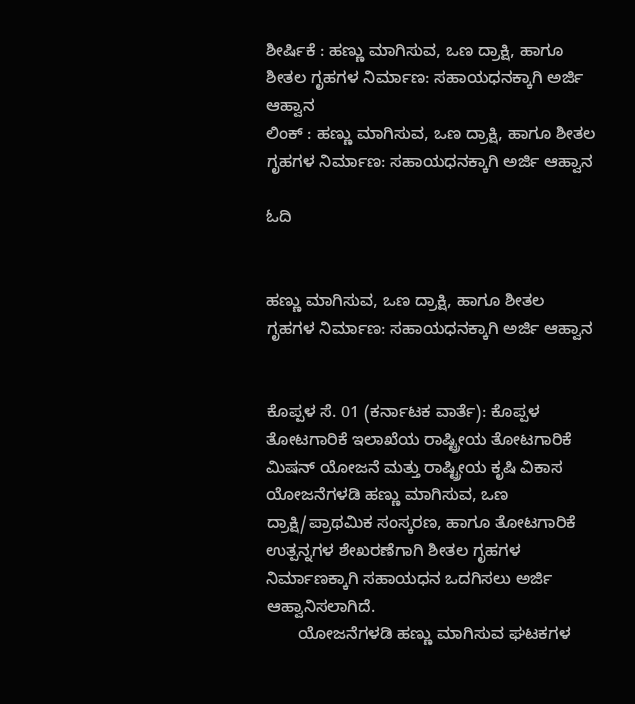ಶೀರ್ಷಿಕೆ : ಹಣ್ಣು ಮಾಗಿಸುವ, ಒಣ ದ್ರಾಕ್ಷಿ, ಹಾಗೂ ಶೀತಲ ಗೃಹಗಳ ನಿರ್ಮಾಣ: ಸಹಾಯಧನಕ್ಕಾಗಿ ಅರ್ಜಿ ಆಹ್ವಾನ
ಲಿಂಕ್ : ಹಣ್ಣು ಮಾಗಿಸುವ, ಒಣ ದ್ರಾಕ್ಷಿ, ಹಾಗೂ ಶೀತಲ ಗೃಹಗಳ ನಿರ್ಮಾಣ: ಸಹಾಯಧನಕ್ಕಾಗಿ ಅರ್ಜಿ ಆಹ್ವಾನ

ಓದಿ


ಹಣ್ಣು ಮಾಗಿಸುವ, ಒಣ ದ್ರಾಕ್ಷಿ, ಹಾಗೂ ಶೀತಲ ಗೃಹಗಳ ನಿರ್ಮಾಣ: ಸಹಾಯಧನಕ್ಕಾಗಿ ಅರ್ಜಿ ಆಹ್ವಾನ


ಕೊಪ್ಪಳ ಸೆ. 01 (ಕರ್ನಾಟಕ ವಾರ್ತೆ): ಕೊಪ್ಪಳ ತೋಟಗಾರಿಕೆ ಇಲಾಖೆಯ ರಾಷ್ಟ್ರೀಯ ತೋಟಗಾರಿಕೆ ಮಿಷನ್ ಯೋಜನೆ ಮತ್ತು ರಾಷ್ಟ್ರೀಯ ಕೃಷಿ ವಿಕಾಸ ಯೋಜನೆಗಳಡಿ ಹಣ್ಣು ಮಾಗಿಸುವ, ಒಣ ದ್ರಾಕ್ಷಿ/ಪ್ರಾಥಮಿಕ ಸಂಸ್ಕರಣ, ಹಾಗೂ ತೋಟಗಾರಿಕೆ ಉತ್ಪನ್ನಗಳ ಶೇಖರಣೆಗಾಗಿ ಶೀತಲ ಗೃಹಗಳ ನಿರ್ಮಾಣಕ್ಕಾಗಿ ಸಹಾಯಧನ ಒದಗಿಸಲು ಅರ್ಜಿ ಆಹ್ವಾನಿಸಲಾಗಿದೆ.
       ಯೋಜನೆಗಳಡಿ ಹಣ್ಣು ಮಾಗಿಸುವ ಘಟಕಗಳ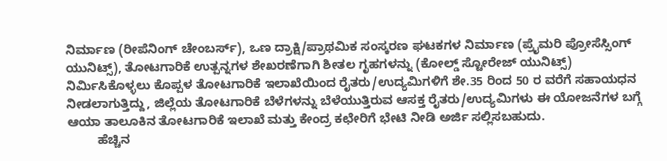ನಿರ್ಮಾಣ (ರೀಪೆನಿಂಗ್ ಚೇಂಬರ್ಸ್), ಒಣ ದ್ರಾಕ್ಷಿ/ಪ್ರಾಥಮಿಕ ಸಂಸ್ಕರಣ ಘಟಕಗಳ ನಿರ್ಮಾಣ (ಪ್ರೈಮರಿ ಪ್ರೋಸೆಸ್ಸಿಂಗ್ ಯುನಿಟ್ಸ್), ತೋಟಗಾರಿಕೆ ಉತ್ಪನ್ನಗಳ ಶೇಖರಣೆಗಾಗಿ ಶೀತಲ ಗೃಹಗಳನ್ನು (ಕೋಲ್ಡ್ ಸ್ಟೋರೇಜ್ ಯುನಿಟ್ಸ್) ನಿರ್ಮಿಸಿಕೊಳ್ಳಲು ಕೊಪ್ಪಳ ತೋಟಗಾರಿಕೆ ಇಲಾಖೆಯಿಂದ ರೈತರು/ಉದ್ಯಮಿಗಳಿಗೆ ಶೇ.35 ರಿಂದ 50 ರ ವರೆಗೆ ಸಹಾಯಧನ ನೀಡಲಾಗುತ್ತಿದ್ದು, ಜಿಲ್ಲೆಯ ತೋಟಗಾರಿಕೆ ಬೆಳೆಗಳನ್ನು ಬೆಳೆಯುತ್ತಿರುವ ಆಸಕ್ತ ರೈತರು/ಉದ್ಯಮಿಗಳು ಈ ಯೋಜನೆಗಳ ಬಗ್ಗೆ ಆಯಾ ತಾಲೂಕಿನ ತೋಟಗಾರಿಕೆ ಇಲಾಖೆ ಮತ್ತು ಕೇಂದ್ರ ಕಛೇರಿಗೆ ಭೇಟಿ ನೀಡಿ ಅರ್ಜಿ ಸಲ್ಲಿಸಬಹುದು.
         ಹೆಚ್ಚಿನ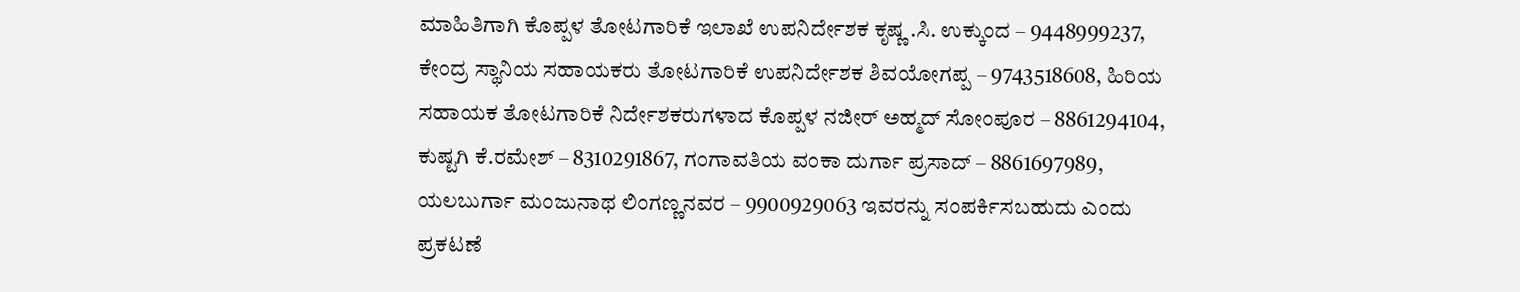ಮಾಹಿತಿಗಾಗಿ ಕೊಪ್ಪಳ ತೋಟಗಾರಿಕೆ ಇಲಾಖೆ ಉಪನಿರ್ದೇಶಕ ಕೃಷ್ಣ .ಸಿ. ಉಕ್ಕುಂದ – 9448999237, ಕೇಂದ್ರ ಸ್ಥಾನಿಯ ಸಹಾಯಕರು ತೋಟಗಾರಿಕೆ ಉಪನಿರ್ದೇಶಕ ಶಿವಯೋಗಪ್ಪ – 9743518608, ಹಿರಿಯ ಸಹಾಯಕ ತೋಟಗಾರಿಕೆ ನಿರ್ದೇಶಕರುಗಳಾದ ಕೊಪ್ಪಳ ನಜೀರ್ ಅಹ್ಮದ್ ಸೋಂಪೂರ – 8861294104, ಕುಷ್ಟಗಿ ಕೆ.ರಮೇಶ್ – 8310291867, ಗಂಗಾವತಿಯ ವಂಕಾ ದುರ್ಗಾ ಪ್ರಸಾದ್ – 8861697989, ಯಲಬುರ್ಗಾ ಮಂಜುನಾಥ ಲಿಂಗಣ್ಣನವರ – 9900929063 ಇವರನ್ನು ಸಂಪರ್ಕಿಸಬಹುದು ಎಂದು ಪ್ರಕಟಣೆ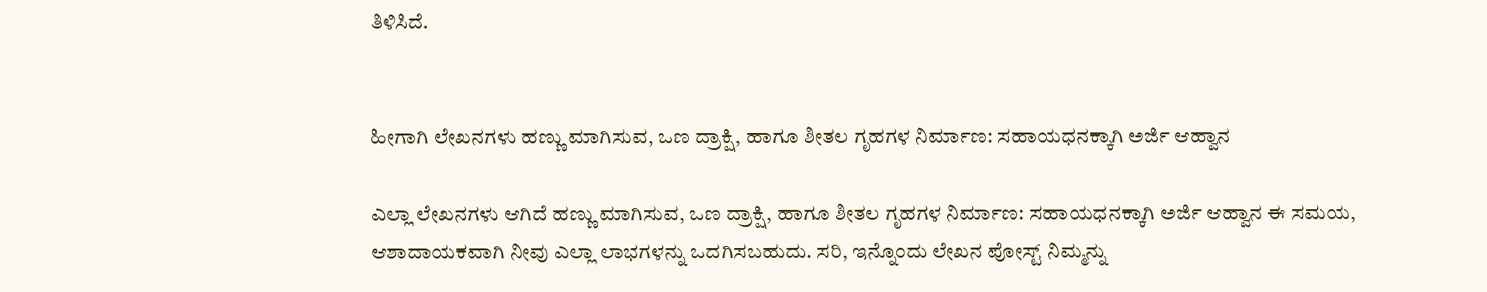ತಿಳಿಸಿದೆ.


ಹೀಗಾಗಿ ಲೇಖನಗಳು ಹಣ್ಣು ಮಾಗಿಸುವ, ಒಣ ದ್ರಾಕ್ಷಿ, ಹಾಗೂ ಶೀತಲ ಗೃಹಗಳ ನಿರ್ಮಾಣ: ಸಹಾಯಧನಕ್ಕಾಗಿ ಅರ್ಜಿ ಆಹ್ವಾನ

ಎಲ್ಲಾ ಲೇಖನಗಳು ಆಗಿದೆ ಹಣ್ಣು ಮಾಗಿಸುವ, ಒಣ ದ್ರಾಕ್ಷಿ, ಹಾಗೂ ಶೀತಲ ಗೃಹಗಳ ನಿರ್ಮಾಣ: ಸಹಾಯಧನಕ್ಕಾಗಿ ಅರ್ಜಿ ಆಹ್ವಾನ ಈ ಸಮಯ, ಆಶಾದಾಯಕವಾಗಿ ನೀವು ಎಲ್ಲಾ ಲಾಭಗಳನ್ನು ಒದಗಿಸಬಹುದು. ಸರಿ, ಇನ್ನೊಂದು ಲೇಖನ ಪೋಸ್ಟ್ ನಿಮ್ಮನ್ನು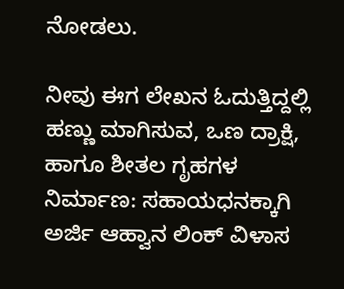ನೋಡಲು.

ನೀವು ಈಗ ಲೇಖನ ಓದುತ್ತಿದ್ದಲ್ಲಿ ಹಣ್ಣು ಮಾಗಿಸುವ, ಒಣ ದ್ರಾಕ್ಷಿ, ಹಾಗೂ ಶೀತಲ ಗೃಹಗಳ ನಿರ್ಮಾಣ: ಸಹಾಯಧನಕ್ಕಾಗಿ ಅರ್ಜಿ ಆಹ್ವಾನ ಲಿಂಕ್ ವಿಳಾಸ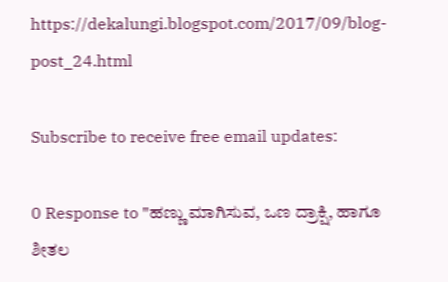https://dekalungi.blogspot.com/2017/09/blog-post_24.html

Subscribe to receive free email updates:

0 Response to "ಹಣ್ಣು ಮಾಗಿಸುವ, ಒಣ ದ್ರಾಕ್ಷಿ, ಹಾಗೂ ಶೀತಲ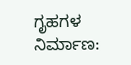ಗೃಹಗಳ ನಿರ್ಮಾಣ: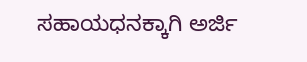ಸಹಾಯಧನಕ್ಕಾಗಿ ಅರ್ಜಿ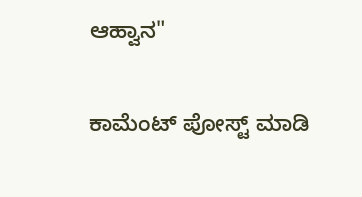ಆಹ್ವಾನ"

ಕಾಮೆಂಟ್‌‌ ಪೋಸ್ಟ್‌ ಮಾಡಿ